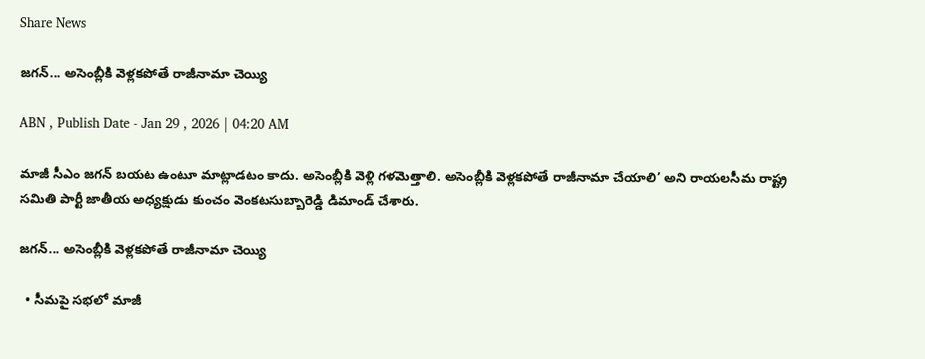Share News

జగన్‌... అసెంబ్లీకి వెళ్లకపోతే రాజీనామా చెయ్యి

ABN , Publish Date - Jan 29 , 2026 | 04:20 AM

మాజీ సీఎం జగన్‌ బయట ఉంటూ మాట్లాడటం కాదు. అసెంబ్లీకి వెళ్లి గళమెత్తాలి. అసెంబ్లీకి వెళ్లకపోతే రాజీనామా చేయాలి’ అని రాయలసీమ రాష్ట్ర సమితి పార్టీ జాతీయ అధ్యక్షుడు కుంచం వెంకటసుబ్బారెడ్డి డిమాండ్‌ చేశారు.

జగన్‌... అసెంబ్లీకి వెళ్లకపోతే రాజీనామా చెయ్యి

  • సీమపై సభలో మాజీ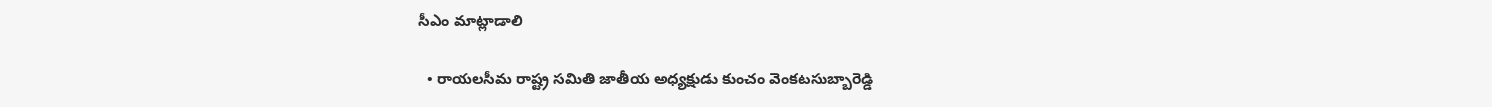సీఎం మాట్లాడాలి

  • రాయలసీమ రాష్ట్ర సమితి జాతీయ అధ్యక్షుడు కుంచం వెంకటసుబ్బారెడ్డి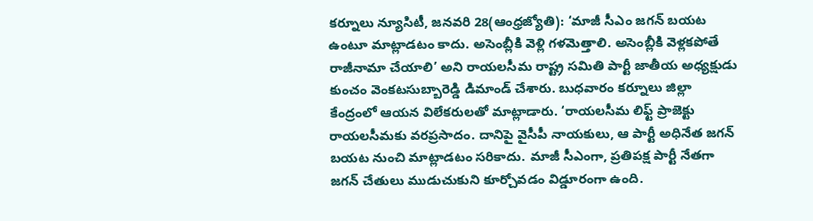కర్నూలు న్యూసిటీ, జనవరి 28(ఆంధ్రజ్యోతి): ‘మాజీ సీఎం జగన్‌ బయట ఉంటూ మాట్లాడటం కాదు. అసెంబ్లీకి వెళ్లి గళమెత్తాలి. అసెంబ్లీకి వెళ్లకపోతే రాజీనామా చేయాలి’ అని రాయలసీమ రాష్ట్ర సమితి పార్టీ జాతీయ అధ్యక్షుడు కుంచం వెంకటసుబ్బారెడ్డి డిమాండ్‌ చేశారు. బుధవారం కర్నూలు జిల్లా కేంద్రంలో ఆయన విలేకరులతో మాట్లాడారు. ‘రాయలసీమ లిఫ్ట్‌ ప్రాజెక్టు రాయలసీమకు వరప్రసాదం. దానిపై వైసీపీ నాయకులు, ఆ పార్టీ అధినేత జగన్‌ బయట నుంచి మాట్లాడటం సరికాదు. మాజీ సీఎంగా, ప్రతిపక్ష పార్టీ నేతగా జగన్‌ చేతులు ముడుచుకుని కూర్చోవడం విడ్డూరంగా ఉంది.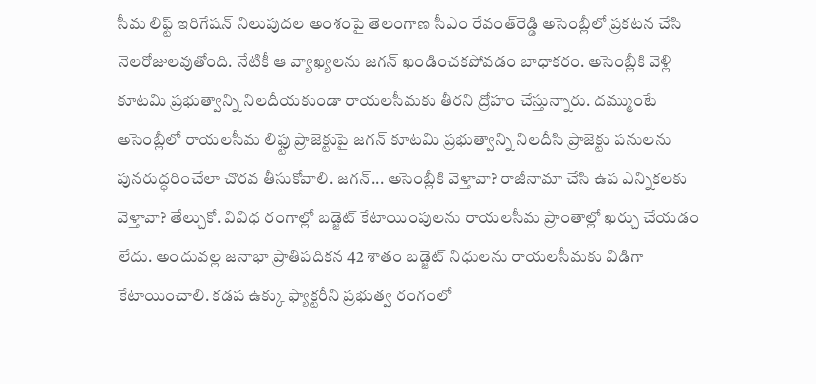సీమ లిఫ్ట్‌ ఇరిగేషన్‌ నిలుపుదల అంశంపై తెలంగాణ సీఎం రేవంత్‌రెడ్డి అసెంబ్లీలో ప్రకటన చేసి నెలరోజులవుతోంది. నేటికీ ఆ వ్యాఖ్యలను జగన్‌ ఖండించకపోవడం బాధాకరం. అసెంబ్లీకి వెళ్లి కూటమి ప్రభుత్వాన్ని నిలదీయకుండా రాయలసీమకు తీరని ద్రోహం చేస్తున్నారు. దమ్ముంటే అసెంబ్లీలో రాయలసీమ లిఫ్టు ప్రాజెక్టుపై జగన్‌ కూటమి ప్రభుత్వాన్ని నిలదీసి ప్రాజెక్టు పనులను పునరుద్ధరించేలా చొరవ తీసుకోవాలి. జగన్‌... అసెంబ్లీకి వెళ్తావా? రాజీనామా చేసి ఉప ఎన్నికలకు వెళ్తావా? తేల్చుకో. వివిధ రంగాల్లో బడ్జెట్‌ కేటాయింపులను రాయలసీమ ప్రాంతాల్లో ఖర్చు చేయడం లేదు. అందువల్ల జనాభా ప్రాతిపదికన 42 శాతం బడ్జెట్‌ నిధులను రాయలసీమకు విడిగా కేటాయించాలి. కడప ఉక్కు ఫ్యాక్టరీని ప్రభుత్వ రంగంలో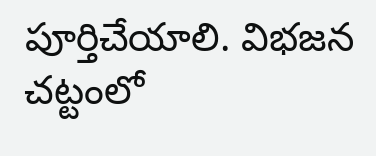పూర్తిచేయాలి. విభజన చట్టంలో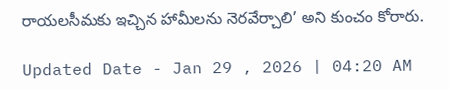రాయలసీమకు ఇచ్చిన హామీలను నెరవేర్చాలి’ అని కుంచం కోరారు.

Updated Date - Jan 29 , 2026 | 04:20 AM